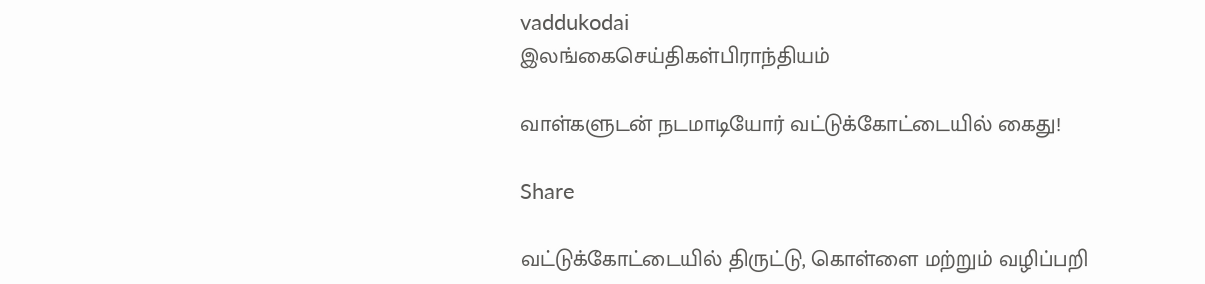vaddukodai
இலங்கைசெய்திகள்பிராந்தியம்

வாள்களுடன் நடமாடியோர் வட்டுக்கோட்டையில் கைது!

Share

வட்டுக்கோட்டையில் திருட்டு, கொள்ளை மற்றும் வழிப்பறி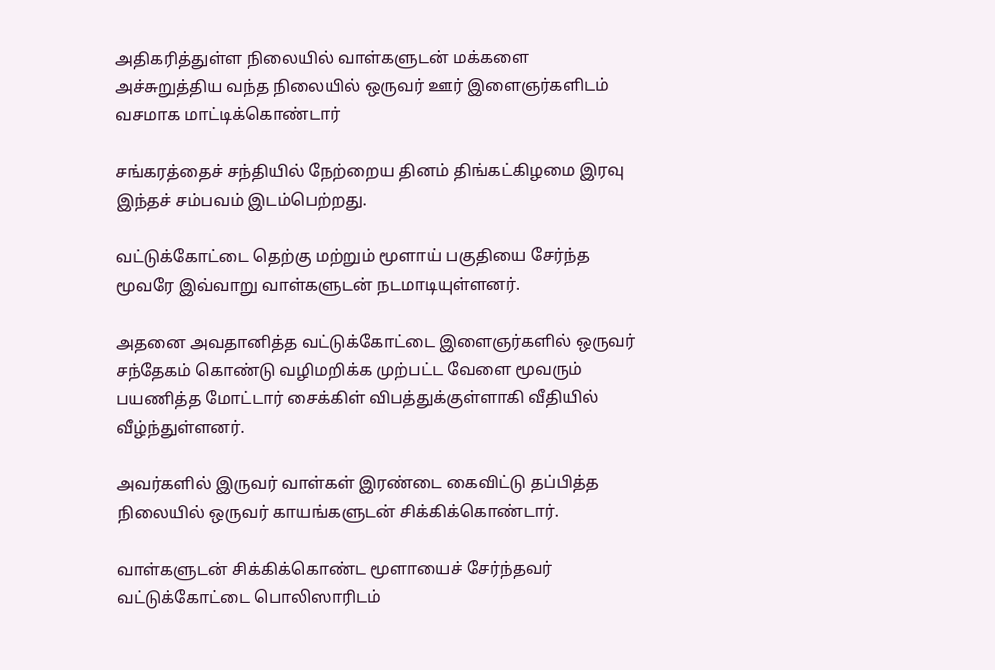அதிகரித்துள்ள நிலையில் வாள்களுடன் மக்களை அச்சுறுத்திய வந்த நிலையில் ஒருவர் ஊர் இளைஞர்களிடம் வசமாக மாட்டிக்கொண்டார்

சங்கரத்தைச் சந்தியில் நேற்றைய தினம் திங்கட்கிழமை இரவு இந்தச் சம்பவம் இடம்பெற்றது.

வட்டுக்கோட்டை தெற்கு மற்றும் மூளாய் பகுதியை சேர்ந்த மூவரே இவ்வாறு வாள்களுடன் நடமாடியுள்ளனர்.

அதனை அவதானித்த வட்டுக்கோட்டை இளைஞர்களில் ஒருவர் சந்தேகம் கொண்டு வழிமறிக்க முற்பட்ட வேளை மூவரும் பயணித்த மோட்டார் சைக்கிள் விபத்துக்குள்ளாகி வீதியில் வீழ்ந்துள்ளனர்.

அவர்களில் இருவர் வாள்கள் இரண்டை கைவிட்டு தப்பித்த நிலையில் ஒருவர் காயங்களுடன் சிக்கிக்கொண்டார்.

வாள்களுடன் சிக்கிக்கொண்ட மூளாயைச் சேர்ந்தவர் வட்டுக்கோட்டை பொலிஸாரிடம்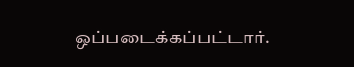ஒப்படைக்கப்பட்டார்.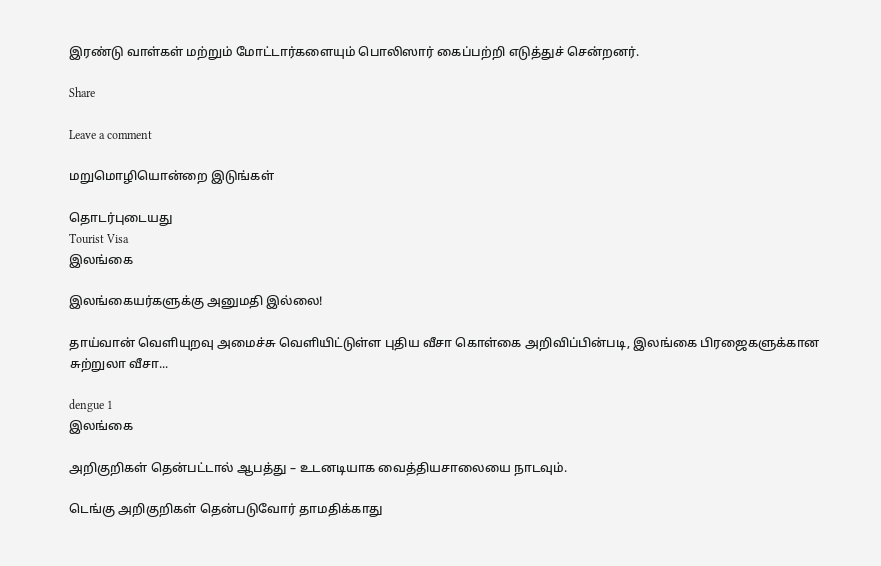இரண்டு வாள்கள் மற்றும் மோட்டார்களையும் பொலிஸார் கைப்பற்றி எடுத்துச் சென்றனர்.

Share

Leave a comment

மறுமொழியொன்றை இடுங்கள்

தொடர்புடையது
Tourist Visa
இலங்கை

இலங்கையர்களுக்கு அனுமதி இல்லை!

தாய்வான் வெளியுறவு அமைச்சு வெளியிட்டுள்ள புதிய வீசா கொள்கை அறிவிப்பின்படி, இலங்கை பிரஜைகளுக்கான சுற்றுலா வீசா...

dengue 1
இலங்கை

அறிகுறிகள் தென்பட்டால் ஆபத்து – உடனடியாக வைத்தியசாலையை நாடவும்.

டெங்கு அறிகுறிகள் தென்படுவோர் தாமதிக்காது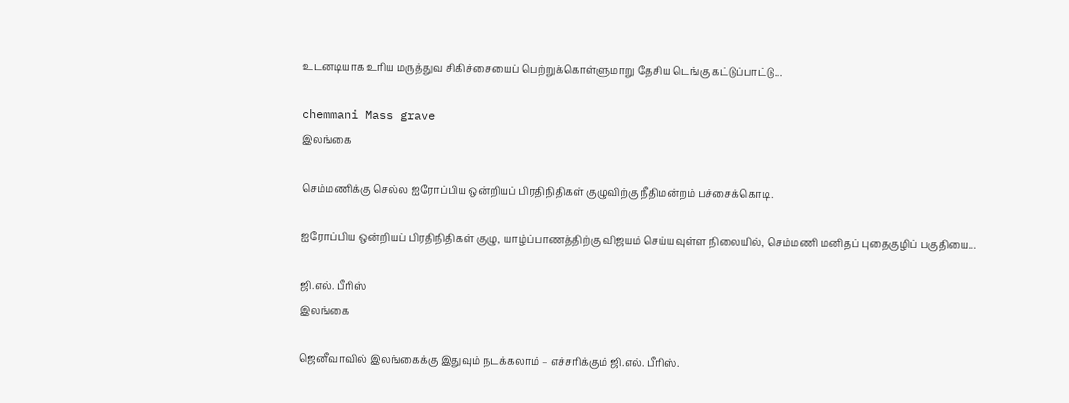உடனடியாக உரிய மருத்துவ சிகிச்சையைப் பெற்றுக்கொள்ளுமாறு தேசிய டெங்கு கட்டுப்பாட்டு...

chemmani Mass grave
இலங்கை

செம்மணிக்கு செல்ல ஐரோப்பிய ஒன்றியப் பிரதிநிதிகள் குழுவிற்கு நீதிமன்றம் பச்சைக்கொடி.

ஐரோப்பிய ஒன்றியப் பிரதிநிதிகள் குழு, யாழ்ப்பாணத்திற்கு விஜயம் செய்யவுள்ள நிலையில், செம்மணி மனிதப் புதைகுழிப் பகுதியை...

ஜி.எல். பீரிஸ்
இலங்கை

ஜெனீவாவில் இலங்கைக்கு இதுவும் நடக்கலாம் – எச்சரிக்கும் ஜி.எல். பீரிஸ்.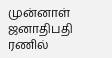முன்னாள் ஜனாதிபதி ரணில்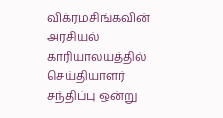விக்ரமசிங்கவின் அரசியல் காரியாலயத்தில் செய்தியாளர் சந்திப்பு ஒன்று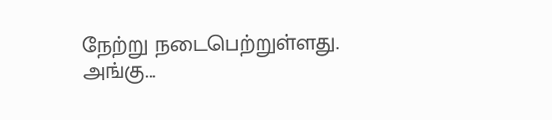நேற்று நடைபெற்றுள்ளது. அங்கு...